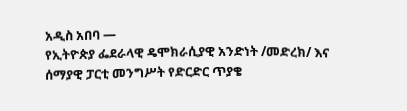አዲስ አበባ —
የኢትዮጵያ ፌደራላዊ ዴሞክራሲያዊ አንድነት /መድረክ/ እና ሰማያዊ ፓርቲ መንግሥት የድርድር ጥያቄ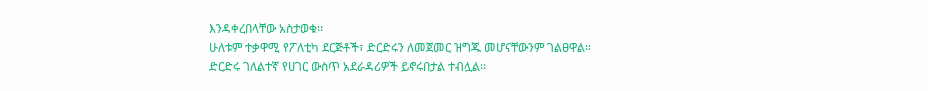እንዳቀረበላቸው አስታወቁ፡፡
ሁለቱም ተቃዋሚ የፖለቲካ ደርጅቶች፣ ድርድሩን ለመጀመር ዝግጁ መሆናቸውንም ገልፀዋል።
ድርድሩ ገለልተኛ የሀገር ውስጥ አደራዳሪዎች ይኖሩበታል ተብሏል፡፡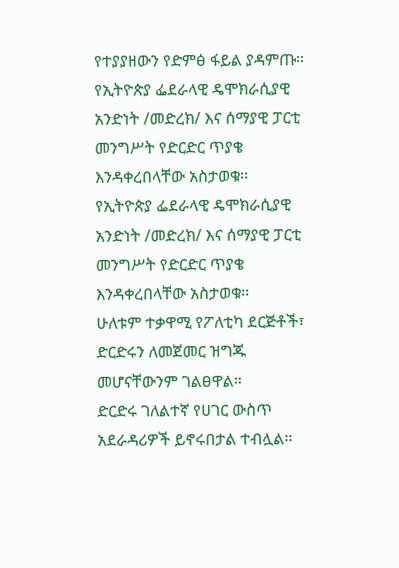የተያያዘውን የድምፅ ፋይል ያዳምጡ።
የኢትዮጵያ ፌደራላዊ ዴሞክራሲያዊ አንድነት /መድረክ/ እና ሰማያዊ ፓርቲ መንግሥት የድርድር ጥያቄ እንዳቀረበላቸው አስታወቁ፡፡
የኢትዮጵያ ፌደራላዊ ዴሞክራሲያዊ አንድነት /መድረክ/ እና ሰማያዊ ፓርቲ መንግሥት የድርድር ጥያቄ እንዳቀረበላቸው አስታወቁ፡፡
ሁለቱም ተቃዋሚ የፖለቲካ ደርጅቶች፣ ድርድሩን ለመጀመር ዝግጁ መሆናቸውንም ገልፀዋል።
ድርድሩ ገለልተኛ የሀገር ውስጥ አደራዳሪዎች ይኖሩበታል ተብሏል፡፡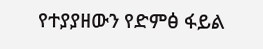የተያያዘውን የድምፅ ፋይል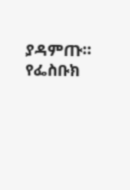ያዳምጡ።
የፌስቡክ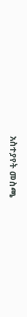አስተያየት መስጫ